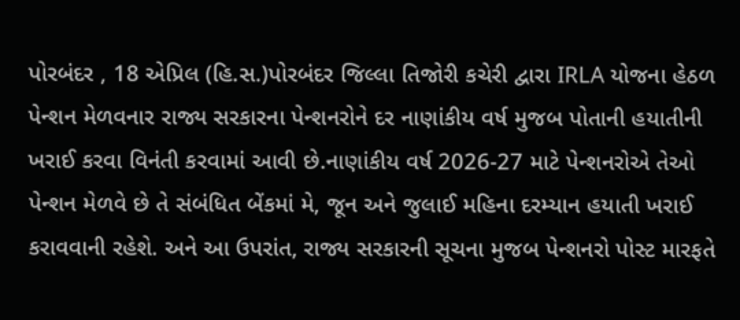પોરબંદર , 18 એપ્રિલ (હિ.સ.)પોરબંદર જિલ્લા તિજોરી કચેરી દ્વારા IRLA યોજના હેઠળ પેન્શન મેળવનાર રાજ્ય સરકારના પેન્શનરોને દર નાણાંકીય વર્ષ મુજબ પોતાની હયાતીની ખરાઈ કરવા વિનંતી કરવામાં આવી છે.નાણાંકીય વર્ષ 2026-27 માટે પેન્શનરોએ તેઓ પેન્શન મેળવે છે તે સંબંધિત બેંકમાં મે, જૂન અને જુલાઈ મહિના દરમ્યાન હયાતી ખરાઈ કરાવવાની રહેશે. અને આ ઉપરાંત, રાજ્ય સરકારની સૂચના મુજબ પેન્શનરો પોસ્ટ મારફતે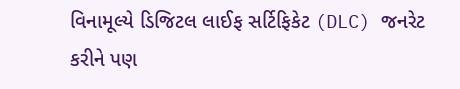વિનામૂલ્યે ડિજિટલ લાઈફ સર્ટિફિકેટ (DLC) જનરેટ કરીને પણ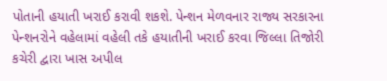પોતાની હયાતી ખરાઈ કરાવી શકશે. પેન્શન મેળવનાર રાજ્ય સરકારના પેન્શનરોને વહેલામાં વહેલી તકે હયાતીની ખરાઈ કરવા જિલ્લા તિજોરી કચેરી દ્વારા ખાસ અપીલ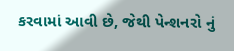કરવામાં આવી છે, જેથી પેન્શનરો નું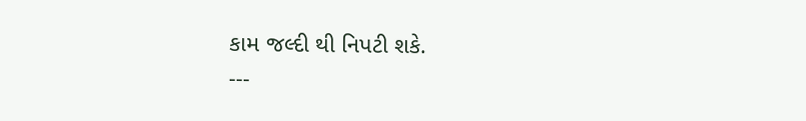કામ જલ્દી થી નિપટી શકે.
---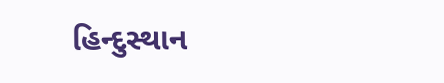હિન્દુસ્થાન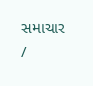સમાચાર /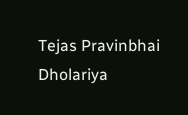Tejas Pravinbhai Dholariya